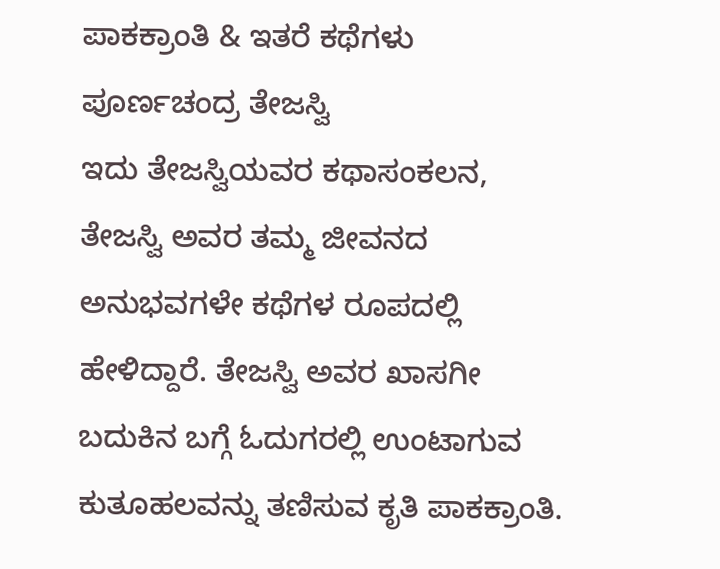ಪಾಕಕ್ರಾಂತಿ & ಇತರೆ ಕಥೆಗಳು
ಪೂರ್ಣಚಂದ್ರ ತೇಜಸ್ವಿ
ಇದು ತೇಜಸ್ವಿಯವರ ಕಥಾಸಂಕಲನ, ತೇಜಸ್ವಿ ಅವರ ತಮ್ಮ ಜೀವನದ ಅನುಭವಗಳೇ ಕಥೆಗಳ ರೂಪದಲ್ಲಿ ಹೇಳಿದ್ದಾರೆ. ತೇಜಸ್ವಿ ಅವರ ಖಾಸಗೀ ಬದುಕಿನ ಬಗ್ಗೆ ಓದುಗರಲ್ಲಿ ಉಂಟಾಗುವ ಕುತೂಹಲವನ್ನು ತಣಿಸುವ ಕೃತಿ ಪಾಕಕ್ರಾಂತಿ.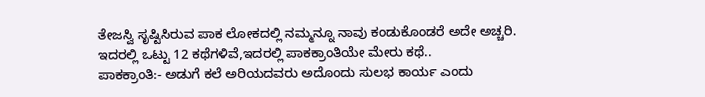ತೇಜಸ್ವಿ ಸೃಷ್ಟಿಸಿರುವ ಪಾಕ ಲೋಕದಲ್ಲಿ ನಮ್ಮನ್ನೂ ನಾವು ಕಂಡುಕೊಂಡರೆ ಅದೇ ಅಚ್ಚರಿ.
ಇದರಲ್ಲಿ ಒಟ್ಟು 12 ಕಥೆಗಳಿವೆ,ಇದರಲ್ಲಿ ಪಾಕಕ್ರಾಂತಿಯೇ ಮೇರು ಕಥೆ..
ಪಾಕಕ್ರಾಂತಿ:- ಅಡುಗೆ ಕಲೆ ಅರಿಯದವರು ಅದೊಂದು ಸುಲಭ ಕಾರ್ಯ ಎಂದು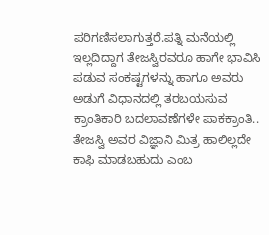ಪರಿಗಣಿಸಲಾಗುತ್ತರೆ.ಪತ್ನಿ ಮನೆಯಲ್ಲಿ ಇಲ್ಲದಿದ್ದಾಗ ತೇಜಸ್ವಿರವರೂ ಹಾಗೇ ಭಾವಿಸಿ ಪಡುವ ಸಂಕಷ್ಟಗಳನ್ನು ಹಾಗೂ ಅವರು ಅಡುಗೆ ವಿಧಾನದಲ್ಲಿ ತರಬಯಸುವ ಕ್ರಾಂತಿಕಾರಿ ಬದಲಾವಣೆಗಳೇ ಪಾಕಕ್ರಾಂತಿ..
ತೇಜಸ್ವಿ ಅವರ ವಿಜ್ಞಾನಿ ಮಿತ್ರ ಹಾಲಿಲ್ಲದೇ ಕಾಫಿ ಮಾಡಬಹುದು ಎಂಬ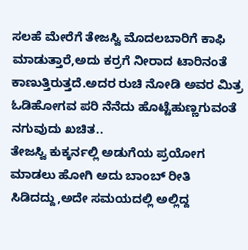ಸಲಹೆ ಮೇರೆಗೆ ತೇಜಸ್ವಿ ಮೊದಲಬಾರಿಗೆ ಕಾಫಿ ಮಾಡುತ್ತಾರೆ,ಅದು ಕರ್ರಗೆ ನೀರಾದ ಟಾರಿನಂತೆ ಕಾಣುತ್ತಿರುತ್ತದೆ.ಅದರ ರುಚಿ ನೋಡಿ ಅವರ ಮಿತ್ರ ಓಡಿಹೋಗವ ಪರಿ ನೆನೆದು ಹೊಟ್ಟೆಹುಣ್ಣಗುವಂತೆ ನಗುವುದು ಖಚಿತ..
ತೇಜಸ್ವಿ ಕುಕ್ಕರ್ನಲ್ಲಿ ಅಡುಗೆಯ ಪ್ರಯೋಗ ಮಾಡಲು ಹೋಗಿ ಅದು ಬಾಂಬ್ ರೀತಿ ಸಿಡಿದದ್ದು,ಅದೇ ಸಮಯದಲ್ಲಿ ಅಲ್ಲಿದ್ದ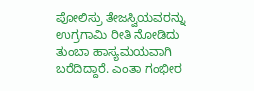ಪೋಲಿಸ್ರು ತೇಜಸ್ವಿಯವರನ್ನು ಉಗ್ರಗಾಮಿ ರೀತಿ ನೋಡಿದು ತುಂಬಾ ಹಾಸ್ಯಮಯವಾಗಿ ಬರೆದಿದ್ದಾರೆ. ಎಂತಾ ಗಂಭೀರ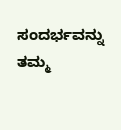ಸಂದರ್ಭವನ್ನು ತಮ್ಮ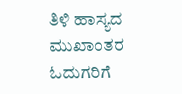ತಿಳಿ ಹಾಸ್ಯದ ಮುಖಾಂತರ ಓದುಗರಿಗೆ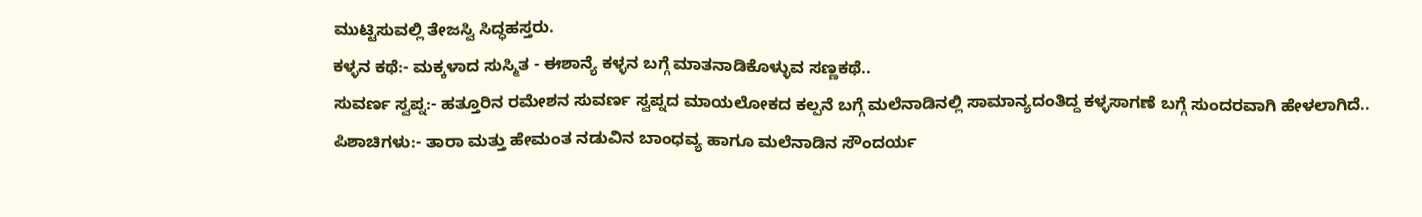ಮುಟ್ಟಿಸುವಲ್ಲಿ ತೇಜಸ್ವಿ ಸಿದ್ಧಹಸ್ತರು.
ಕಳ್ಳನ ಕಥೆ:- ಮಕ್ಕಳಾದ ಸುಸ್ಮಿತ - ಈಶಾನ್ಯೆ ಕಳ್ಳನ ಬಗ್ಗೆ ಮಾತನಾಡಿಕೊಳ್ಳುವ ಸಣ್ಣಕಥೆ..
ಸುವರ್ಣ ಸ್ವಪ್ನ:- ಹತ್ತೂರಿನ ರಮೇಶನ ಸುವರ್ಣ ಸ್ವಪ್ನದ ಮಾಯಲೋಕದ ಕಲ್ಪನೆ ಬಗ್ಗೆ ಮಲೆನಾಡಿನಲ್ಲಿ ಸಾಮಾನ್ಯದಂತಿದ್ದ ಕಳ್ಳಸಾಗಣೆ ಬಗ್ಗೆ ಸುಂದರವಾಗಿ ಹೇಳಲಾಗಿದೆ..
ಪಿಶಾಚಿಗಳು:- ತಾರಾ ಮತ್ತು ಹೇಮಂತ ನಡುವಿನ ಬಾಂಧವ್ಯ ಹಾಗೂ ಮಲೆನಾಡಿನ ಸೌಂದರ್ಯ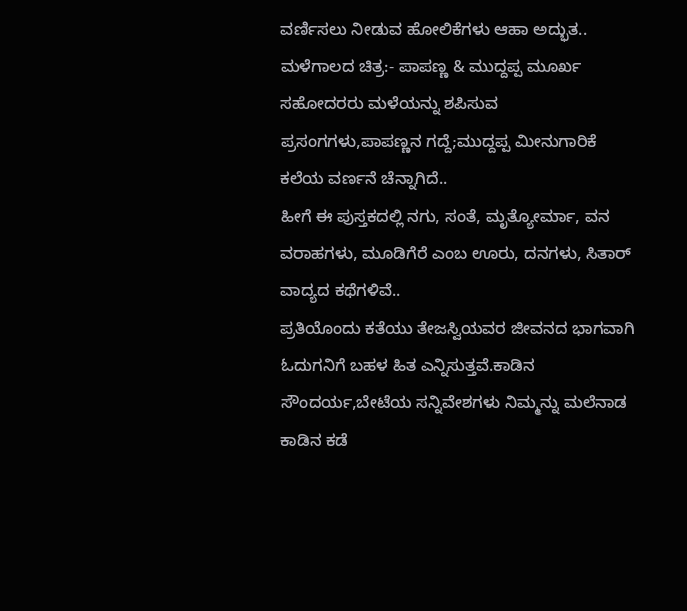ವರ್ಣಿಸಲು ನೀಡುವ ಹೋಲಿಕೆಗಳು ಆಹಾ ಅದ್ಭುತ..
ಮಳೆಗಾಲದ ಚಿತ್ರ:- ಪಾಪಣ್ಣ & ಮುದ್ದಪ್ಪ ಮೂರ್ಖ ಸಹೋದರರು ಮಳೆಯನ್ನು ಶಪಿಸುವ ಪ್ರಸಂಗಗಳು,ಪಾಪಣ್ಣನ ಗದ್ದೆ;ಮುದ್ದಪ್ಪ ಮೀನುಗಾರಿಕೆ ಕಲೆಯ ವರ್ಣನೆ ಚೆನ್ನಾಗಿದೆ..
ಹೀಗೆ ಈ ಪುಸ್ತಕದಲ್ಲಿ ನಗು, ಸಂತೆ, ಮೃತ್ಯೋರ್ಮಾ, ವನ ವರಾಹಗಳು, ಮೂಡಿಗೆರೆ ಎಂಬ ಊರು, ದನಗಳು, ಸಿತಾರ್ ವಾದ್ಯದ ಕಥೆಗಳಿವೆ..
ಪ್ರತಿಯೊಂದು ಕತೆಯು ತೇಜಸ್ವಿಯವರ ಜೀವನದ ಭಾಗವಾಗಿ ಓದುಗನಿಗೆ ಬಹಳ ಹಿತ ಎನ್ನಿಸುತ್ತವೆ.ಕಾಡಿನ ಸೌಂದರ್ಯ,ಬೇಟೆಯ ಸನ್ನಿವೇಶಗಳು ನಿಮ್ಮನ್ನು ಮಲೆನಾಡ ಕಾಡಿನ ಕಡೆ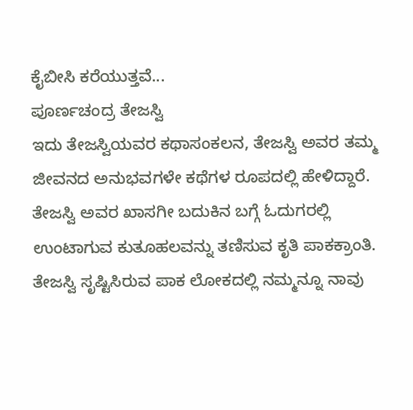ಕೈಬೀಸಿ ಕರೆಯುತ್ತವೆ...
ಪೂರ್ಣಚಂದ್ರ ತೇಜಸ್ವಿ
ಇದು ತೇಜಸ್ವಿಯವರ ಕಥಾಸಂಕಲನ, ತೇಜಸ್ವಿ ಅವರ ತಮ್ಮ ಜೀವನದ ಅನುಭವಗಳೇ ಕಥೆಗಳ ರೂಪದಲ್ಲಿ ಹೇಳಿದ್ದಾರೆ. ತೇಜಸ್ವಿ ಅವರ ಖಾಸಗೀ ಬದುಕಿನ ಬಗ್ಗೆ ಓದುಗರಲ್ಲಿ ಉಂಟಾಗುವ ಕುತೂಹಲವನ್ನು ತಣಿಸುವ ಕೃತಿ ಪಾಕಕ್ರಾಂತಿ. ತೇಜಸ್ವಿ ಸೃಷ್ಟಿಸಿರುವ ಪಾಕ ಲೋಕದಲ್ಲಿ ನಮ್ಮನ್ನೂ ನಾವು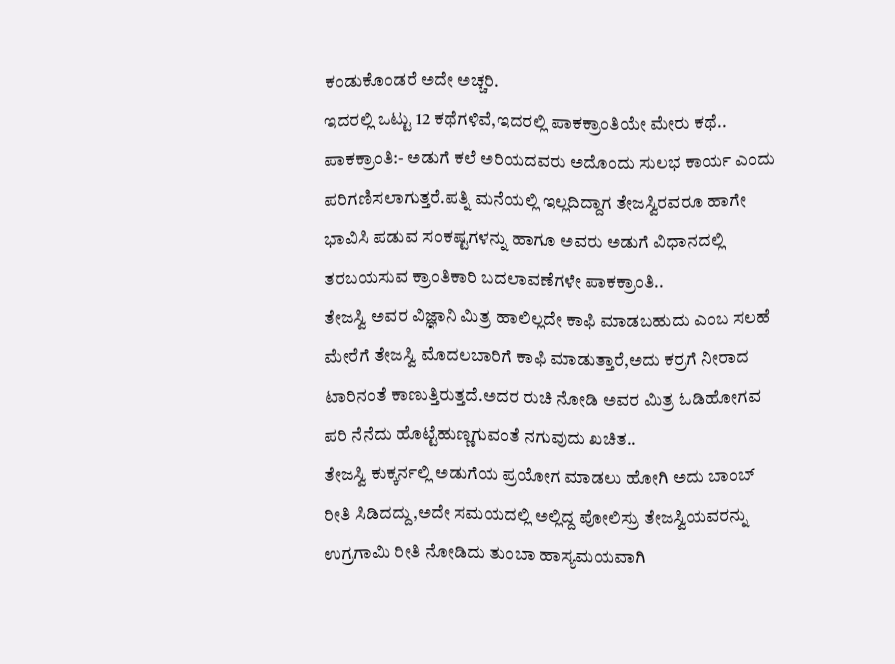ಕಂಡುಕೊಂಡರೆ ಅದೇ ಅಚ್ಚರಿ.
ಇದರಲ್ಲಿ ಒಟ್ಟು 12 ಕಥೆಗಳಿವೆ,ಇದರಲ್ಲಿ ಪಾಕಕ್ರಾಂತಿಯೇ ಮೇರು ಕಥೆ..
ಪಾಕಕ್ರಾಂತಿ:- ಅಡುಗೆ ಕಲೆ ಅರಿಯದವರು ಅದೊಂದು ಸುಲಭ ಕಾರ್ಯ ಎಂದು ಪರಿಗಣಿಸಲಾಗುತ್ತರೆ.ಪತ್ನಿ ಮನೆಯಲ್ಲಿ ಇಲ್ಲದಿದ್ದಾಗ ತೇಜಸ್ವಿರವರೂ ಹಾಗೇ ಭಾವಿಸಿ ಪಡುವ ಸಂಕಷ್ಟಗಳನ್ನು ಹಾಗೂ ಅವರು ಅಡುಗೆ ವಿಧಾನದಲ್ಲಿ ತರಬಯಸುವ ಕ್ರಾಂತಿಕಾರಿ ಬದಲಾವಣೆಗಳೇ ಪಾಕಕ್ರಾಂತಿ..
ತೇಜಸ್ವಿ ಅವರ ವಿಜ್ಞಾನಿ ಮಿತ್ರ ಹಾಲಿಲ್ಲದೇ ಕಾಫಿ ಮಾಡಬಹುದು ಎಂಬ ಸಲಹೆ ಮೇರೆಗೆ ತೇಜಸ್ವಿ ಮೊದಲಬಾರಿಗೆ ಕಾಫಿ ಮಾಡುತ್ತಾರೆ,ಅದು ಕರ್ರಗೆ ನೀರಾದ ಟಾರಿನಂತೆ ಕಾಣುತ್ತಿರುತ್ತದೆ.ಅದರ ರುಚಿ ನೋಡಿ ಅವರ ಮಿತ್ರ ಓಡಿಹೋಗವ ಪರಿ ನೆನೆದು ಹೊಟ್ಟೆಹುಣ್ಣಗುವಂತೆ ನಗುವುದು ಖಚಿತ..
ತೇಜಸ್ವಿ ಕುಕ್ಕರ್ನಲ್ಲಿ ಅಡುಗೆಯ ಪ್ರಯೋಗ ಮಾಡಲು ಹೋಗಿ ಅದು ಬಾಂಬ್ ರೀತಿ ಸಿಡಿದದ್ದು,ಅದೇ ಸಮಯದಲ್ಲಿ ಅಲ್ಲಿದ್ದ ಪೋಲಿಸ್ರು ತೇಜಸ್ವಿಯವರನ್ನು ಉಗ್ರಗಾಮಿ ರೀತಿ ನೋಡಿದು ತುಂಬಾ ಹಾಸ್ಯಮಯವಾಗಿ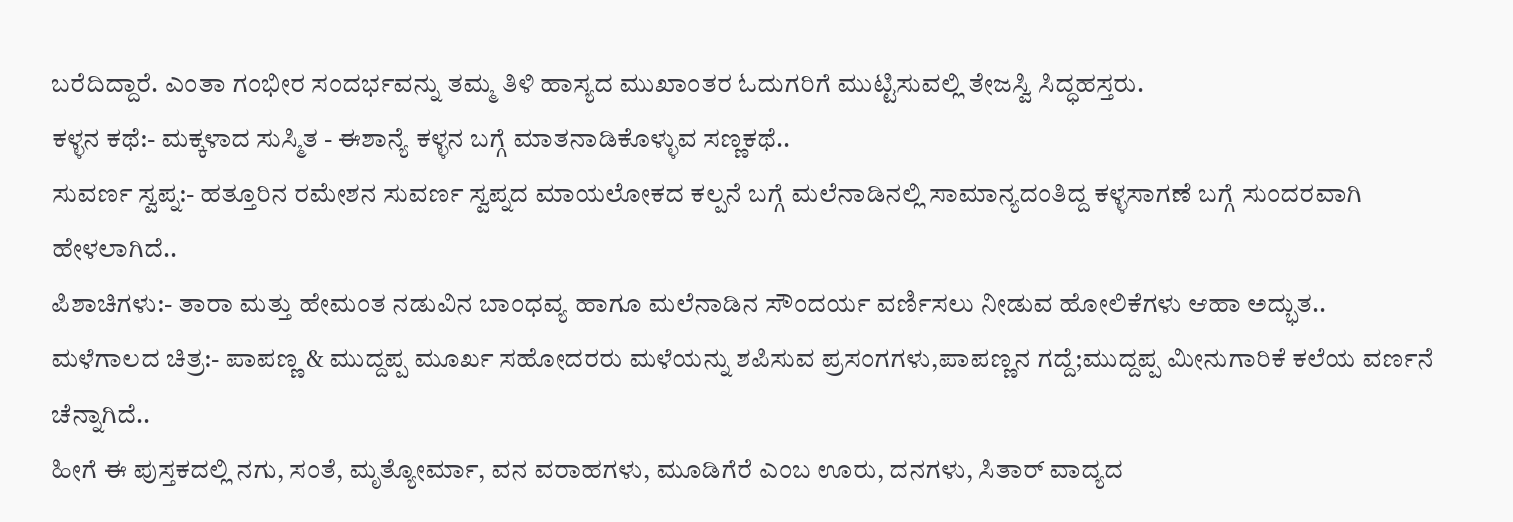ಬರೆದಿದ್ದಾರೆ. ಎಂತಾ ಗಂಭೀರ ಸಂದರ್ಭವನ್ನು ತಮ್ಮ ತಿಳಿ ಹಾಸ್ಯದ ಮುಖಾಂತರ ಓದುಗರಿಗೆ ಮುಟ್ಟಿಸುವಲ್ಲಿ ತೇಜಸ್ವಿ ಸಿದ್ಧಹಸ್ತರು.
ಕಳ್ಳನ ಕಥೆ:- ಮಕ್ಕಳಾದ ಸುಸ್ಮಿತ - ಈಶಾನ್ಯೆ ಕಳ್ಳನ ಬಗ್ಗೆ ಮಾತನಾಡಿಕೊಳ್ಳುವ ಸಣ್ಣಕಥೆ..
ಸುವರ್ಣ ಸ್ವಪ್ನ:- ಹತ್ತೂರಿನ ರಮೇಶನ ಸುವರ್ಣ ಸ್ವಪ್ನದ ಮಾಯಲೋಕದ ಕಲ್ಪನೆ ಬಗ್ಗೆ ಮಲೆನಾಡಿನಲ್ಲಿ ಸಾಮಾನ್ಯದಂತಿದ್ದ ಕಳ್ಳಸಾಗಣೆ ಬಗ್ಗೆ ಸುಂದರವಾಗಿ ಹೇಳಲಾಗಿದೆ..
ಪಿಶಾಚಿಗಳು:- ತಾರಾ ಮತ್ತು ಹೇಮಂತ ನಡುವಿನ ಬಾಂಧವ್ಯ ಹಾಗೂ ಮಲೆನಾಡಿನ ಸೌಂದರ್ಯ ವರ್ಣಿಸಲು ನೀಡುವ ಹೋಲಿಕೆಗಳು ಆಹಾ ಅದ್ಭುತ..
ಮಳೆಗಾಲದ ಚಿತ್ರ:- ಪಾಪಣ್ಣ & ಮುದ್ದಪ್ಪ ಮೂರ್ಖ ಸಹೋದರರು ಮಳೆಯನ್ನು ಶಪಿಸುವ ಪ್ರಸಂಗಗಳು,ಪಾಪಣ್ಣನ ಗದ್ದೆ;ಮುದ್ದಪ್ಪ ಮೀನುಗಾರಿಕೆ ಕಲೆಯ ವರ್ಣನೆ ಚೆನ್ನಾಗಿದೆ..
ಹೀಗೆ ಈ ಪುಸ್ತಕದಲ್ಲಿ ನಗು, ಸಂತೆ, ಮೃತ್ಯೋರ್ಮಾ, ವನ ವರಾಹಗಳು, ಮೂಡಿಗೆರೆ ಎಂಬ ಊರು, ದನಗಳು, ಸಿತಾರ್ ವಾದ್ಯದ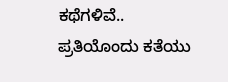ಕಥೆಗಳಿವೆ..
ಪ್ರತಿಯೊಂದು ಕತೆಯು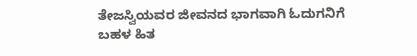ತೇಜಸ್ವಿಯವರ ಜೀವನದ ಭಾಗವಾಗಿ ಓದುಗನಿಗೆ ಬಹಳ ಹಿತ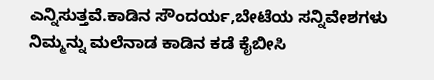ಎನ್ನಿಸುತ್ತವೆ.ಕಾಡಿನ ಸೌಂದರ್ಯ,ಬೇಟೆಯ ಸನ್ನಿವೇಶಗಳು ನಿಮ್ಮನ್ನು ಮಲೆನಾಡ ಕಾಡಿನ ಕಡೆ ಕೈಬೀಸಿ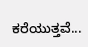ಕರೆಯುತ್ತವೆ...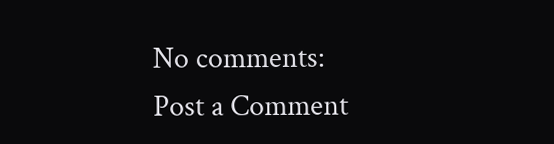No comments:
Post a Comment